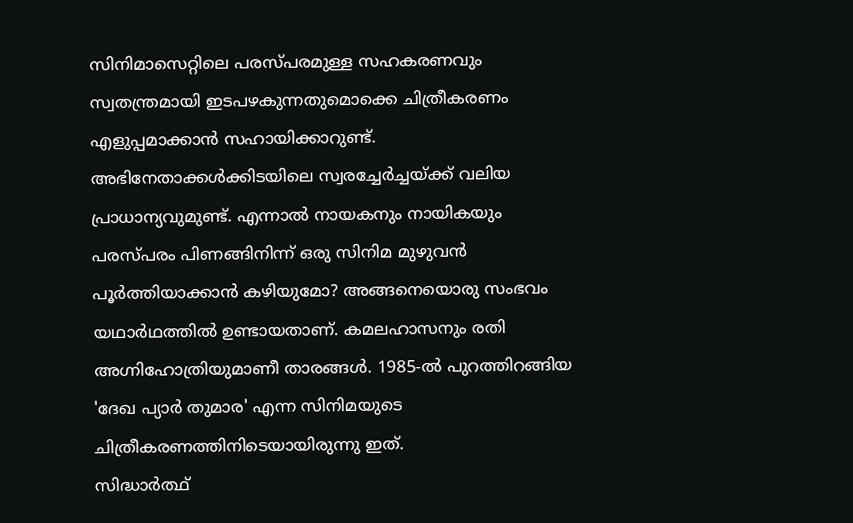സിനിമാസെറ്റിലെ പരസ്പരമുള്ള സഹകരണവും സ്വതന്ത്രമായി ഇടപഴകുന്നതുമൊക്കെ ചിത്രീകരണം എളുപ്പമാക്കാൻ സഹായിക്കാറുണ്ട്. അഭിനേതാക്കൾക്കിടയിലെ സ്വരച്ചേർച്ചയ്ക്ക് വലിയ പ്രാധാന്യവുമുണ്ട്. എന്നാൽ നായകനും നായികയും പരസ്പരം പിണങ്ങിനിന്ന് ഒരു സിനിമ മുഴുവൻ പൂർത്തിയാക്കാൻ കഴിയുമോ? അങ്ങനെയൊരു സംഭവം യഥാർഥത്തിൽ ഉണ്ടായതാണ്. കമലഹാസനും രതി അഗ്നിഹോത്രിയുമാണീ താരങ്ങൾ. 1985-ൽ പുറത്തിറങ്ങിയ 'ദേഖ പ്യാർ തുമാര' എന്ന സിനിമയുടെ ചിത്രീകരണത്തിനിടെയായിരുന്നു ഇത്.
സിദ്ധാർത്ഥ്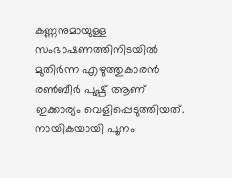കണ്ണനുമായുള്ള സംഭാഷണത്തിനിടയിൽ മുതിർന്ന എഴുത്തുകാരൻ രൺബീർ പുഷ്പ് ആണ് ഇക്കാര്യം വെളിപ്പെടുത്തിയത്. നായികയായി പൂനം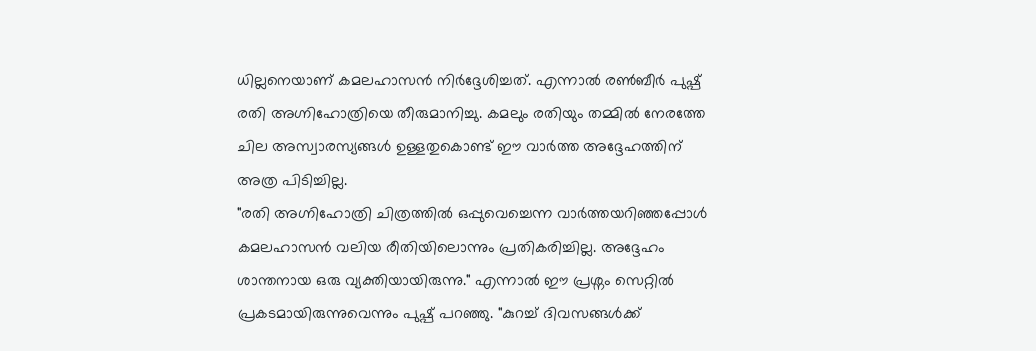ധില്ലനെയാണ് കമലഹാസൻ നിർദ്ദേശിച്ചത്. എന്നാൽ രൺബീർ പുഷ്പ് രതി അഗ്നിഹോത്രിയെ തീരുമാനിച്ചു. കമലും രതിയും തമ്മിൽ നേരത്തേ ചില അസ്വാരസ്യങ്ങൾ ഉള്ളതുകൊണ്ട് ഈ വാർത്ത അദ്ദേഹത്തിന് അത്ര പിടിച്ചില്ല.
"രതി അഗ്നിഹോത്രി ചിത്രത്തിൽ ഒപ്പുവെച്ചെന്ന വാർത്തയറിഞ്ഞപ്പോൾ കമലഹാസൻ വലിയ രീതിയിലൊന്നും പ്രതികരിച്ചില്ല. അദ്ദേഹം ശാന്തനായ ഒരു വ്യക്തിയായിരുന്നു." എന്നാൽ ഈ പ്രശ്നം സെറ്റിൽ പ്രകടമായിരുന്നുവെന്നും പുഷ്പ് പറഞ്ഞു. "കുറച്ച് ദിവസങ്ങൾക്ക്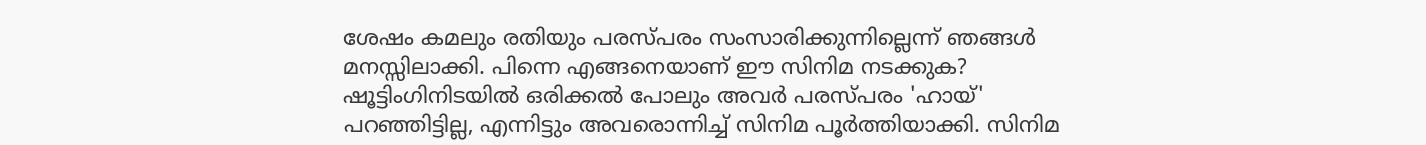ശേഷം കമലും രതിയും പരസ്പരം സംസാരിക്കുന്നില്ലെന്ന് ഞങ്ങൾ മനസ്സിലാക്കി. പിന്നെ എങ്ങനെയാണ് ഈ സിനിമ നടക്കുക? ഷൂട്ടിംഗിനിടയിൽ ഒരിക്കൽ പോലും അവർ പരസ്പരം 'ഹായ്' പറഞ്ഞിട്ടില്ല, എന്നിട്ടും അവരൊന്നിച്ച് സിനിമ പൂർത്തിയാക്കി. സിനിമ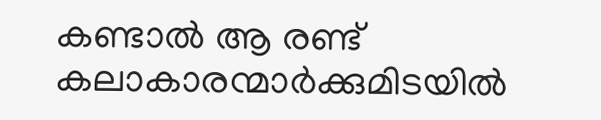കണ്ടാൽ ആ രണ്ട് കലാകാരന്മാർക്കുമിടയിൽ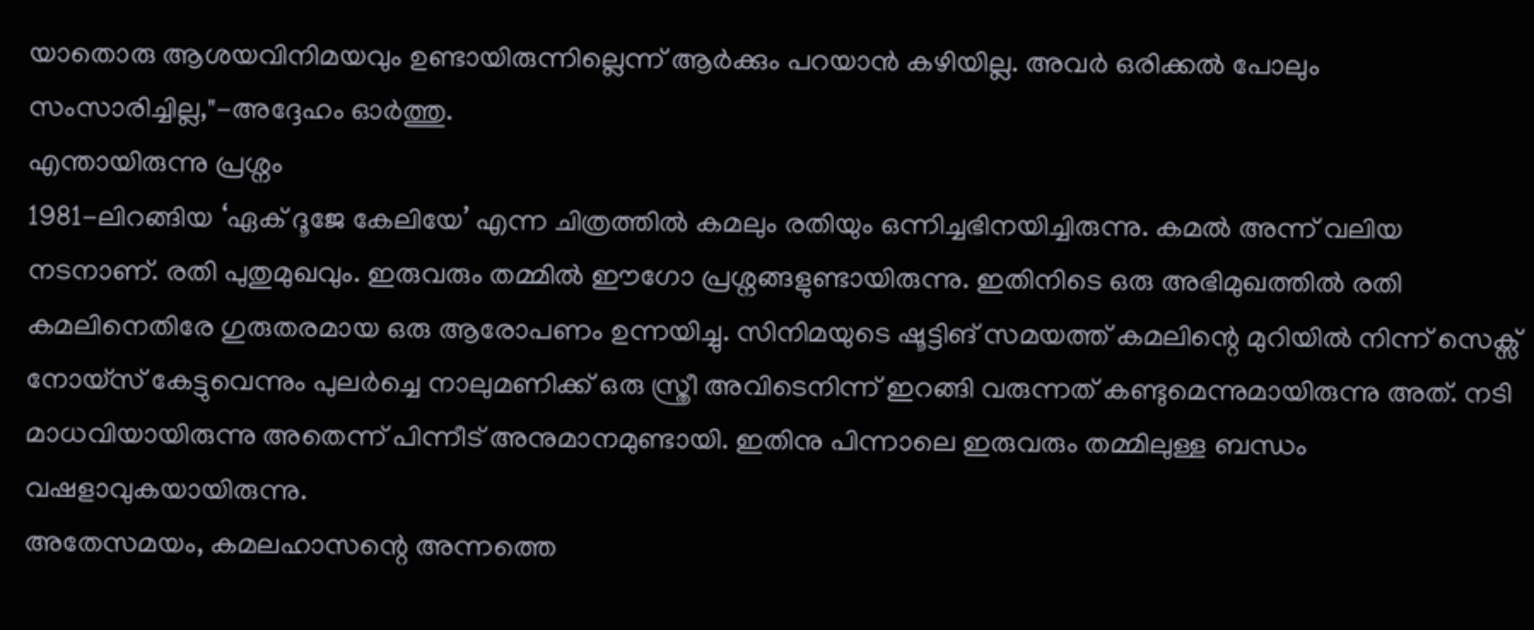യാതൊരു ആശയവിനിമയവും ഉണ്ടായിരുന്നില്ലെന്ന് ആർക്കും പറയാൻ കഴിയില്ല. അവർ ഒരിക്കൽ പോലും സംസാരിച്ചില്ല,"-അദ്ദേഹം ഓർത്തു.
എന്തായിരുന്നു പ്രശ്നം
1981-ലിറങ്ങിയ ‘ഏക് ദൂജേ കേലിയേ’ എന്ന ചിത്രത്തിൽ കമലും രതിയും ഒന്നിച്ചഭിനയിച്ചിരുന്നു. കമൽ അന്ന് വലിയ നടനാണ്. രതി പുതുമുഖവും. ഇരുവരും തമ്മിൽ ഈഗോ പ്രശ്നങ്ങളുണ്ടായിരുന്നു. ഇതിനിടെ ഒരു അഭിമുഖത്തിൽ രതി കമലിനെതിരേ ഗുരുതരമായ ഒരു ആരോപണം ഉന്നയിച്ചു. സിനിമയുടെ ഷൂട്ടിങ് സമയത്ത് കമലിന്റെ മുറിയിൽ നിന്ന് സെക്സ് നോയ്സ് കേട്ടുവെന്നും പുലർച്ചെ നാലുമണിക്ക് ഒരു സ്ത്രീ അവിടെനിന്ന് ഇറങ്ങി വരുന്നത് കണ്ടുമെന്നുമായിരുന്നു അത്. നടി മാധവിയായിരുന്നു അതെന്ന് പിന്നീട് അനുമാനമുണ്ടായി. ഇതിനു പിന്നാലെ ഇരുവരും തമ്മിലുള്ള ബന്ധം വഷളാവുകയായിരുന്നു.
അതേസമയം, കമലഹാസന്റെ അന്നത്തെ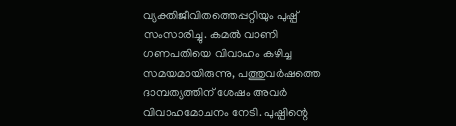വ്യക്തിജീവിതത്തെപ്പറ്റിയും പുഷ്പ് സംസാരിച്ചു. കമൽ വാണി ഗണപതിയെ വിവാഹം കഴിച്ച സമയമായിരുന്നു, പത്തുവർഷത്തെ ദാമ്പത്യത്തിന് ശേഷം അവർ വിവാഹമോചനം നേടി. പുഷ്പിന്റെ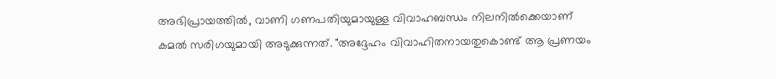അഭിപ്രായത്തിൽ, വാണി ഗണപതിയുമായുള്ള വിവാഹബന്ധം നിലനിൽക്കെയാണ് കമൽ സരിഗയുമായി അടുക്കുന്നത്. "അദ്ദേഹം വിവാഹിതനായതുകൊണ്ട് ആ പ്രണയം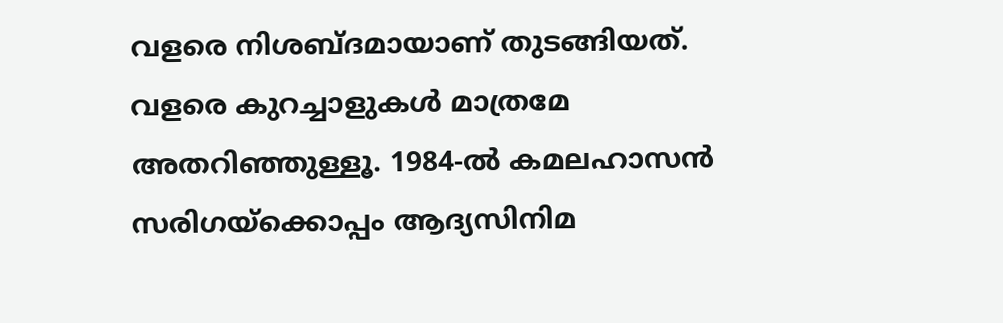വളരെ നിശബ്ദമായാണ് തുടങ്ങിയത്. വളരെ കുറച്ചാളുകൾ മാത്രമേ അതറിഞ്ഞുള്ളൂ. 1984-ൽ കമലഹാസൻ സരിഗയ്ക്കൊപ്പം ആദ്യസിനിമ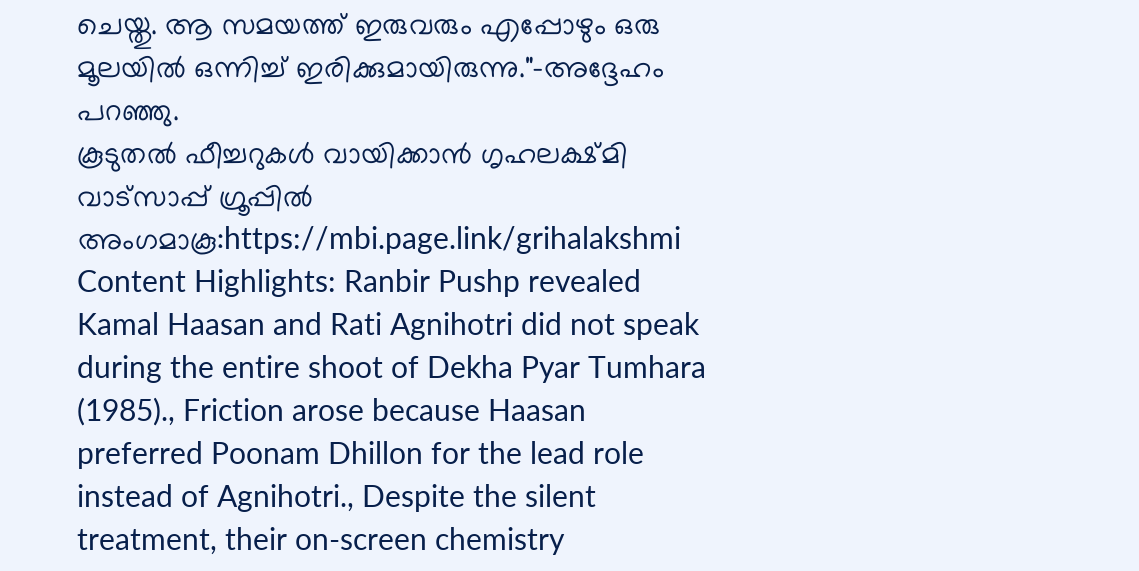ചെയ്തു. ആ സമയത്ത് ഇരുവരും എപ്പോഴും ഒരു മൂലയിൽ ഒന്നിച്ച് ഇരിക്കുമായിരുന്നു."-അദ്ദേഹം പറഞ്ഞു.
കൂടുതൽ ഫീച്ചറുകൾ വായിക്കാൻ ഗൃഹലക്ഷ്മി വാട്സാപ്പ് ഗ്രൂപ്പിൽ അംഗമാകൂ:https://mbi.page.link/grihalakshmi
Content Highlights: Ranbir Pushp revealed Kamal Haasan and Rati Agnihotri did not speak during the entire shoot of Dekha Pyar Tumhara (1985)., Friction arose because Haasan preferred Poonam Dhillon for the lead role instead of Agnihotri., Despite the silent treatment, their on-screen chemistry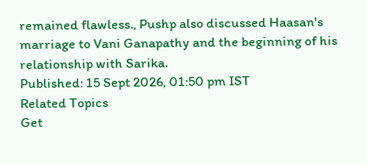remained flawless., Pushp also discussed Haasan's marriage to Vani Ganapathy and the beginning of his relationship with Sarika.
Published: 15 Sept 2026, 01:50 pm IST
Related Topics
Get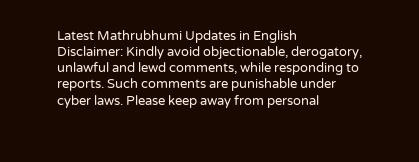Latest Mathrubhumi Updates in English
Disclaimer: Kindly avoid objectionable, derogatory, unlawful and lewd comments, while responding to reports. Such comments are punishable under cyber laws. Please keep away from personal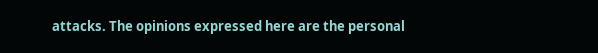attacks. The opinions expressed here are the personal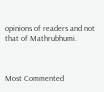opinions of readers and not that of Mathrubhumi.



Most Commented